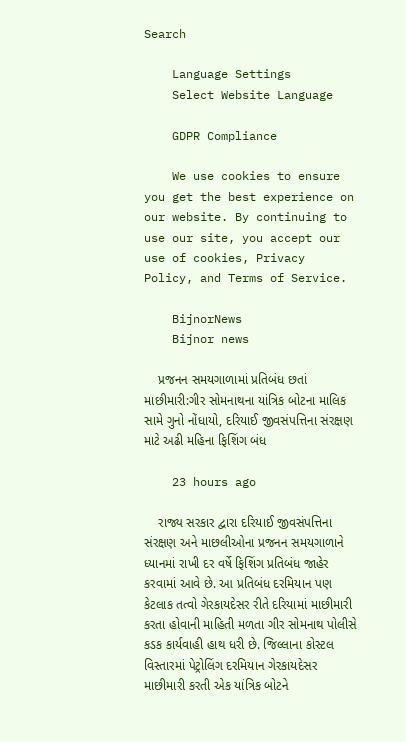Search

    Language Settings
    Select Website Language

    GDPR Compliance

    We use cookies to ensure you get the best experience on our website. By continuing to use our site, you accept our use of cookies, Privacy Policy, and Terms of Service.

    BijnorNews
    Bijnor news

    પ્રજનન સમયગાળામાં પ્રતિબંધ છતાં માછીમારી:ગીર સોમનાથના યાંત્રિક બોટના માલિક સામે ગુનો નોંધાયો, દરિયાઈ જીવસંપત્તિના સંરક્ષણ માટે અઢી મહિના ફિશિંગ બંધ

    23 hours ago

    રાજ્ય સરકાર દ્વારા દરિયાઈ જીવસંપત્તિના સંરક્ષણ અને માછલીઓના પ્રજનન સમયગાળાને ધ્યાનમાં રાખી દર વર્ષે ફિશિંગ પ્રતિબંધ જાહેર કરવામાં આવે છે. આ પ્રતિબંધ દરમિયાન પણ કેટલાક તત્વો ગેરકાયદેસર રીતે દરિયામાં માછીમારી કરતા હોવાની માહિતી મળતા ગીર સોમનાથ પોલીસે કડક કાર્યવાહી હાથ ધરી છે. જિલ્લાના કોસ્ટલ વિસ્તારમાં પેટ્રોલિંગ દરમિયાન ગેરકાયદેસર માછીમારી કરતી એક યાંત્રિક બોટને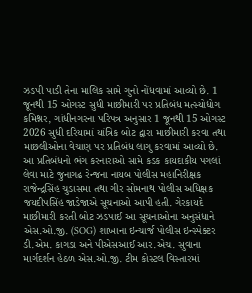ઝડપી પાડી તેના માલિક સામે ગુનો નોંધવામાં આવ્યો છે. 1 જૂનથી 15 ઓગસ્ટ સુધી માછીમારી પર પ્રતિબંધ મત્સ્યોદ્યોગ કમિશ્નર, ગાંધીનગરના પરિપત્ર અનુસાર 1 જૂનથી 15 ઓગસ્ટ 2026 સુધી દરિયામાં યાંત્રિક બોટ દ્વારા માછીમારી કરવા તથા માછલીઓના વેચાણ પર પ્રતિબંધ લાગુ કરવામાં આવ્યો છે. આ પ્રતિબંધનો ભંગ કરનારાઓ સામે કડક કાયદાકીય પગલાં લેવા માટે જુનાગઢ રેન્જના નાયબ પોલીસ મહાનિરીક્ષક રાજેન્દ્રસિંહ ચુડાસમા તથા ગીર સોમનાથ પોલીસ અધિક્ષક જયદીપસિંહ જાડેજાએ સૂચનાઓ આપી હતી. ગેરકાયદે માછીમારી કરતી બોટ ઝડપાઈ આ સૂચનાઓના અનુસંધાને એસ.ઓ.જી. (SOG) શાખાના ઇન્ચાર્જ પોલીસ ઇન્સ્પેક્ટર ડી.એમ. કાગડા અને પીએસઆઈ આર.એચ. સુવાના માર્ગદર્શન હેઠળ એસ.ઓ.જી. ટીમ કોસ્ટલ વિસ્તારમાં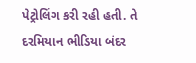પેટ્રોલિંગ કરી રહી હતી. તે દરમિયાન ભીડિયા બંદર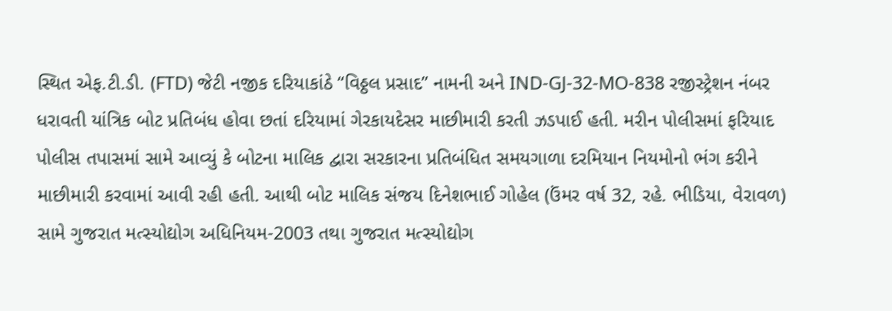સ્થિત એફ.ટી.ડી. (FTD) જેટી નજીક દરિયાકાંઠે “વિઠ્ઠલ પ્રસાદ” નામની અને IND-GJ-32-MO-838 રજીસ્ટ્રેશન નંબર ધરાવતી યાંત્રિક બોટ પ્રતિબંધ હોવા છતાં દરિયામાં ગેરકાયદેસર માછીમારી કરતી ઝડપાઈ હતી. મરીન પોલીસમાં ફરિયાદ પોલીસ તપાસમાં સામે આવ્યું કે બોટના માલિક દ્વારા સરકારના પ્રતિબંધિત સમયગાળા દરમિયાન નિયમોનો ભંગ કરીને માછીમારી કરવામાં આવી રહી હતી. આથી બોટ માલિક સંજય દિનેશભાઈ ગોહેલ (ઉંમર વર્ષ 32, રહે. ભીડિયા, વેરાવળ) સામે ગુજરાત મત્સ્યોદ્યોગ અધિનિયમ-2003 તથા ગુજરાત મત્સ્યોદ્યોગ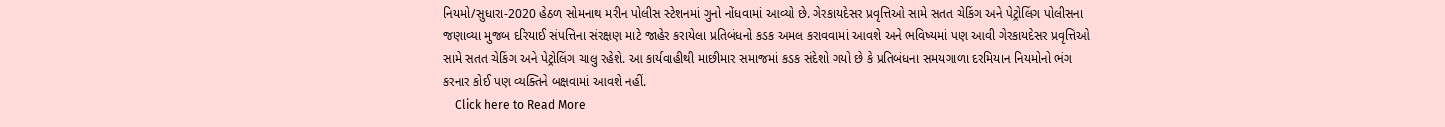નિયમો/સુધારા-2020 હેઠળ સોમનાથ મરીન પોલીસ સ્ટેશનમાં ગુનો નોંધવામાં આવ્યો છે. ગેરકાયદેસર પ્રવૃત્તિઓ સામે સતત ચેકિંગ અને પેટ્રોલિંગ પોલીસના જણાવ્યા મુજબ દરિયાઈ સંપત્તિના સંરક્ષણ માટે જાહેર કરાયેલા પ્રતિબંધનો કડક અમલ કરાવવામાં આવશે અને ભવિષ્યમાં પણ આવી ગેરકાયદેસર પ્રવૃત્તિઓ સામે સતત ચેકિંગ અને પેટ્રોલિંગ ચાલુ રહેશે. આ કાર્યવાહીથી માછીમાર સમાજમાં કડક સંદેશો ગયો છે કે પ્રતિબંધના સમયગાળા દરમિયાન નિયમોનો ભંગ કરનાર કોઈ પણ વ્યક્તિને બક્ષવામાં આવશે નહીં.
    Click here to Read More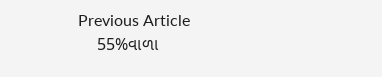Previous Article
    55%વાળા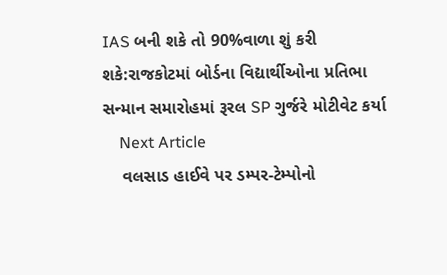IAS બની શકે તો 90%વાળા શું કરી શકે:રાજકોટમાં બોર્ડના વિદ્યાર્થીઓના પ્રતિભા સન્માન સમારોહમાં રૂરલ SP ગુર્જરે મોટીવેટ કર્યા
    Next Article
    વલસાડ હાઈવે પર ડમ્પર-ટેમ્પોનો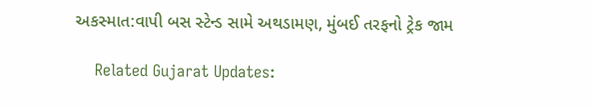અકસ્માત:વાપી બસ સ્ટેન્ડ સામે અથડામણ, મુંબઈ તરફનો ટ્રેક જામ

    Related Gujarat Updates: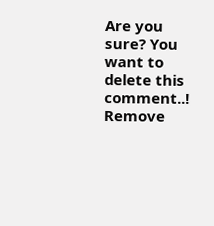Are you sure? You want to delete this comment..! Remove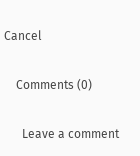Cancel

    Comments (0)

      Leave a comment